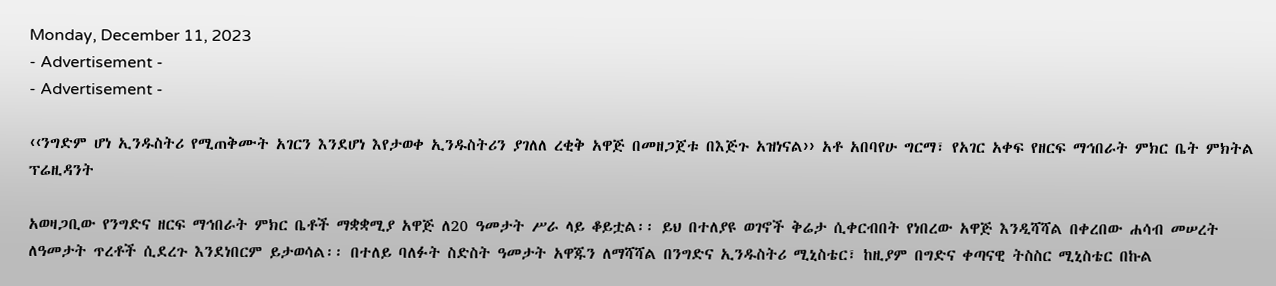Monday, December 11, 2023
- Advertisement -
- Advertisement -

‹‹ንግድም ሆነ ኢንዱስትሪ የሚጠቅሙት አገርን እንደሆነ እየታወቀ ኢንዱስትሪን ያገለለ ረቂቅ አዋጅ በመዘጋጀቱ በእጅጉ አዝነናል›› አቶ አበባየሁ ግርማ፣ የአገር አቀፍ የዘርፍ ማኅበራት ምክር ቤት ምክትል ፕሬዚዳንት

አወዛጋቢው የንግድና ዘርፍ ማኅበራት ምክር ቤቶች ማቋቋሚያ አዋጅ ለ20 ዓመታት ሥራ ላይ ቆይቷል፡፡ ይህ በተለያዩ ወገኖች ቅሬታ ሲቀርብበት የነበረው አዋጅ እንዲሻሻል በቀረበው ሐሳብ መሠረት ለዓመታት ጥረቶች ሲደረጉ እንደነበርም ይታወሳል፡፡ በተለይ ባለፉት ስድስት ዓመታት አዋጁን ለማሻሻል በንግድና ኢንዱስትሪ ሚኒስቴር፣ ከዚያም በግድና ቀጣናዊ ትስስር ሚኒስቴር በኩል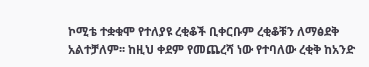ኮሚቴ ተቋቁሞ የተለያዩ ረቂቆች ቢቀርቡም ረቂቆቹን ለማፅደቅ አልተቻለም፡፡ ከዚህ ቀደም የመጨረሻ ነው የተባለው ረቂቅ ከአንድ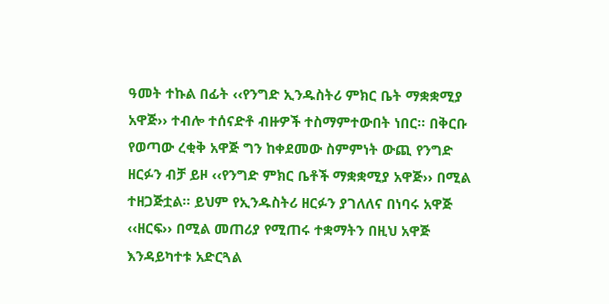ዓመት ተኩል በፊት ‹‹የንግድ ኢንዱስትሪ ምክር ቤት ማቋቋሚያ አዋጅ›› ተብሎ ተሰናድቶ ብዙዎች ተስማምተውበት ነበር፡፡ በቅርቡ የወጣው ረቂቅ አዋጅ ግን ከቀደመው ስምምነት ውጪ የንግድ ዘርፉን ብቻ ይዞ ‹‹የንግድ ምክር ቤቶች ማቋቋሚያ አዋጅ›› በሚል ተዘጋጅቷል፡፡ ይህም የኢንዱስትሪ ዘርፉን ያገለለና በነባሩ አዋጅ ‹‹ዘርፍ›› በሚል መጠሪያ የሚጠሩ ተቋማትን በዚህ አዋጅ እንዳይካተቱ አድርጓል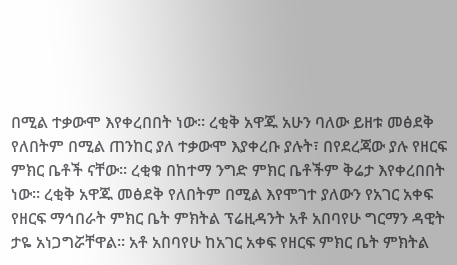በሚል ተቃውሞ እየቀረበበት ነው፡፡ ረቂቅ አዋጁ አሁን ባለው ይዘቱ መፅደቅ የለበትም በሚል ጠንከር ያለ ተቃውሞ እያቀረቡ ያሉት፣ በየደረጃው ያሉ የዘርፍ ምክር ቤቶች ናቸው፡፡ ረቂቁ በከተማ ንግድ ምክር ቤቶችም ቅሬታ እየቀረበበት ነው፡፡ ረቂቅ አዋጁ መፅደቅ የለበትም በሚል እየሞገተ ያለውን የአገር አቀፍ የዘርፍ ማኅበራት ምክር ቤት ምክትል ፕሬዚዳንት አቶ አበባየሁ ግርማን ዳዊት ታዬ አነጋግሯቸዋል፡፡ አቶ አበባየሁ ከአገር አቀፍ የዘርፍ ምክር ቤት ምክትል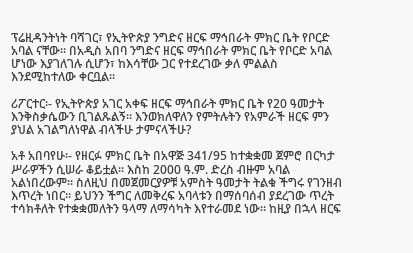ፕሬዚዳንትነት ባሻገር፣ የኢትዮጵያ ንግድና ዘርፍ ማኅበራት ምክር ቤት የቦርድ አባል ናቸው፡፡ በአዲስ አበባ ንግድና ዘርፍ ማኅበራት ምክር ቤት የቦርድ አባል ሆነው እያገለገሉ ሲሆን፣ ከእሳቸው ጋር የተደረገው ቃለ ምልልስ እንደሚከተለው ቀርቧል፡፡

ሪፖርተር፡- የኢትዮጵያ አገር አቀፍ ዘርፍ ማኅበራት ምክር ቤት የ20 ዓመታት እንቅስቃሴውን ቢገልጹልኝ፡፡ እንወክለዋለን የምትሉትን የአምራች ዘርፍ ምን ያህል አገልግለነዋል ብላችሁ ታምናላችሁ?

አቶ አበባየሁ፡- የዘርፉ ምክር ቤት በአዋጅ 341/95 ከተቋቋመ ጀምሮ በርካታ ሥራዎችን ሲሠራ ቆይቷል፡፡ እስከ 2000 ዓ.ም. ድረስ ብዙም አባል አልነበረውም፡፡ ስለዚህ በመጀመርያዎቹ አምስት ዓመታት ትልቁ ችግሩ የገንዘብ እጥረት ነበር፡፡ ይህንን ችግር ለመቅረፍ አባላቱን በማሰባሰብ ያደረገው ጥረት ተሳክቶለት የተቋቋመለትን ዓላማ ለማሳካት እየተራመደ ነው፡፡ ከዚያ በኋላ ዘርፍ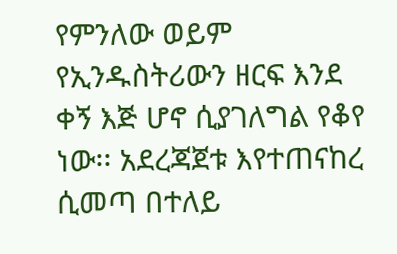የምንለው ወይም የኢንዱስትሪውን ዘርፍ እንደ ቀኝ እጅ ሆኖ ሲያገለግል የቆየ ነው፡፡ አደረጃጀቱ እየተጠናከረ ሲመጣ በተለይ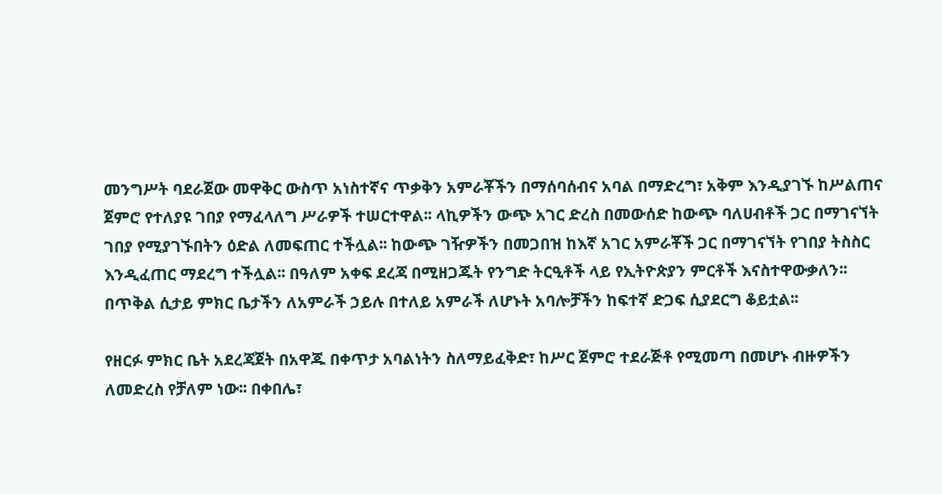መንግሥት ባደራጀው መዋቅር ውስጥ አነስተኛና ጥቃቅን አምራቾችን በማሰባሰብና አባል በማድረግ፣ አቅም እንዲያገኙ ከሥልጠና ጀምሮ የተለያዩ ገበያ የማፈላለግ ሥራዎች ተሠርተዋል፡፡ ላኪዎችን ውጭ አገር ድረስ በመውሰድ ከውጭ ባለሀብቶች ጋር በማገናኘት ገበያ የሚያገኙበትን ዕድል ለመፍጠር ተችሏል፡፡ ከውጭ ገዥዎችን በመጋበዝ ከእኛ አገር አምራቾች ጋር በማገናኘት የገበያ ትስስር እንዲፈጠር ማደረግ ተችሏል፡፡ በዓለም አቀፍ ደረጃ በሚዘጋጁት የንግድ ትርዒቶች ላይ የኢትዮጵያን ምርቶች እናስተዋውቃለን፡፡ በጥቅል ሲታይ ምክር ቤታችን ለአምራች ኃይሉ በተለይ አምራች ለሆኑት አባሎቻችን ከፍተኛ ድጋፍ ሲያደርግ ቆይቷል፡፡

የዘርፉ ምክር ቤት አደረጃጀት በአዋጁ በቀጥታ አባልነትን ስለማይፈቅድ፣ ከሥር ጀምሮ ተደራጅቶ የሚመጣ በመሆኑ ብዙዎችን ለመድረስ የቻለም ነው፡፡ በቀበሌ፣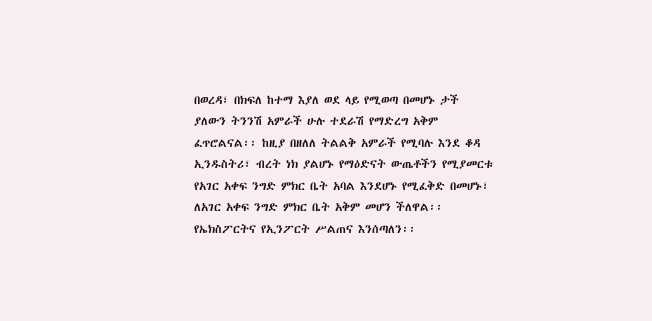በወረዳ፣ በክፍለ ከተማ እያለ ወደ ላይ የሚወጣ በመሆኑ ታች ያለውን ትንንሽ አምራች ሁሉ ተደራሽ የማድረግ አቅም ፈጥሮልናል፡፡ ከዚያ በዘለለ ትልልቅ አምራች የሚባሉ እንደ ቆዳ ኢንዱስትሪ፣ ብረት ነክ ያልሆኑ የማዕድናት ውጤቶችን የሚያመርቱ የአገር አቀፍ ንግድ ምክር ቤት አባል እንደሆኑ የሚፈቅድ በመሆኑ፣ ለአገር አቀፍ ንግድ ምክር ቤት አቅም መሆን ችለዋል፡፡ የኤክስፖርትና የኢንፖርት ሥልጠና እንሰጣለን፡፡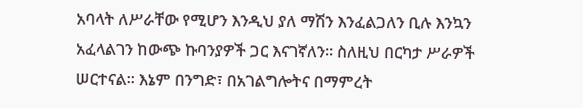አባላት ለሥራቸው የሚሆን እንዲህ ያለ ማሽን እንፈልጋለን ቢሉ እንኳን አፈላልገን ከውጭ ኩባንያዎች ጋር እናገኛለን፡፡ ስለዚህ በርካታ ሥራዎች ሠርተናል፡፡ እኔም በንግድ፣ በአገልግሎትና በማምረት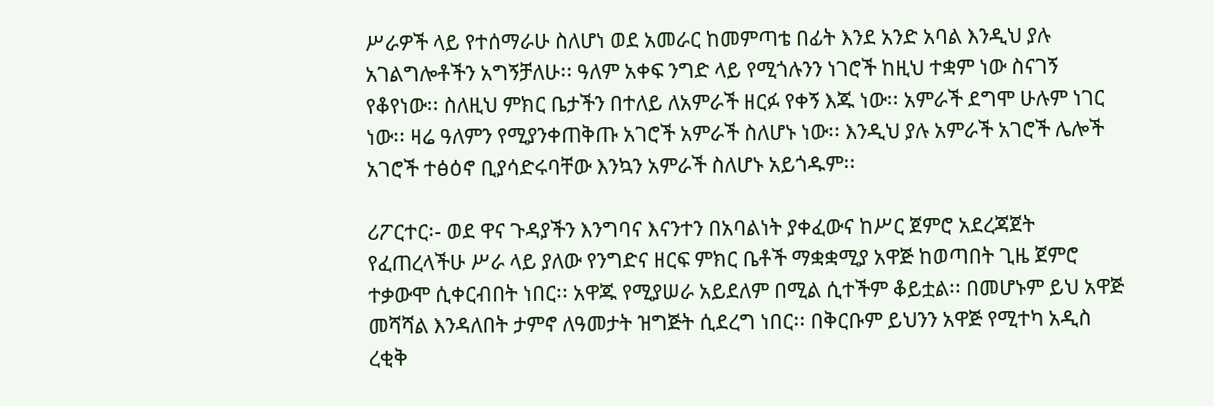ሥራዎች ላይ የተሰማራሁ ስለሆነ ወደ አመራር ከመምጣቴ በፊት እንደ አንድ አባል እንዲህ ያሉ አገልግሎቶችን አግኝቻለሁ፡፡ ዓለም አቀፍ ንግድ ላይ የሚጎሉንን ነገሮች ከዚህ ተቋም ነው ስናገኝ የቆየነው፡፡ ስለዚህ ምክር ቤታችን በተለይ ለአምራች ዘርፉ የቀኝ እጁ ነው፡፡ አምራች ደግሞ ሁሉም ነገር ነው፡፡ ዛሬ ዓለምን የሚያንቀጠቅጡ አገሮች አምራች ስለሆኑ ነው፡፡ እንዲህ ያሉ አምራች አገሮች ሌሎች አገሮች ተፅዕኖ ቢያሳድሩባቸው እንኳን አምራች ስለሆኑ አይጎዱም፡፡

ሪፖርተር፡- ወደ ዋና ጉዳያችን እንግባና እናንተን በአባልነት ያቀፈውና ከሥር ጀምሮ አደረጃጀት የፈጠረላችሁ ሥራ ላይ ያለው የንግድና ዘርፍ ምክር ቤቶች ማቋቋሚያ አዋጅ ከወጣበት ጊዜ ጀምሮ ተቃውሞ ሲቀርብበት ነበር፡፡ አዋጁ የሚያሠራ አይደለም በሚል ሲተችም ቆይቷል፡፡ በመሆኑም ይህ አዋጅ መሻሻል እንዳለበት ታምኖ ለዓመታት ዝግጅት ሲደረግ ነበር፡፡ በቅርቡም ይህንን አዋጅ የሚተካ አዲስ ረቂቅ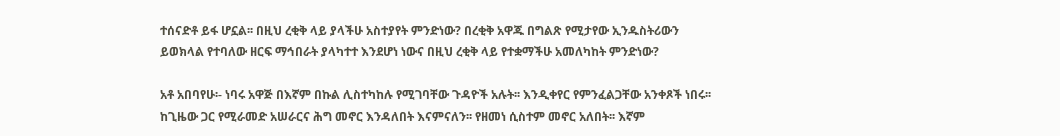ተሰናድቶ ይፋ ሆኗል፡፡ በዚህ ረቂቅ ላይ ያላችሁ አስተያየት ምንድነው? በረቂቅ አዋጁ በግልጽ የሚታየው ኢንዱስትሪውን ይወክላል የተባለው ዘርፍ ማኅበራት ያላካተተ እንደሆነ ነውና በዚህ ረቂቅ ላይ የተቋማችሁ አመለካከት ምንድነው?

አቶ አበባየሁ፡- ነባሩ አዋጅ በእኛም በኩል ሊስተካከሉ የሚገባቸው ጉዳዮች አሉት፡፡ እንዲቀየር የምንፈልጋቸው አንቀጾች ነበሩ፡፡ ከጊዜው ጋር የሚራመድ አሠራርና ሕግ መኖር እንዳለበት እናምናለን፡፡ የዘመነ ሲስተም መኖር አለበት፡፡ እኛም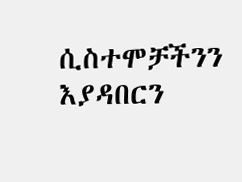ሲስተሞቻችንን እያዳበርን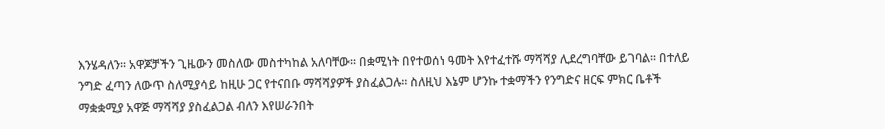እንሄዳለን፡፡ አዋጆቻችን ጊዜውን መስለው መስተካከል አለባቸው፡፡ በቋሚነት በየተወሰነ ዓመት እየተፈተሹ ማሻሻያ ሊደረግባቸው ይገባል፡፡ በተለይ ንግድ ፈጣን ለውጥ ስለሚያሳይ ከዚሁ ጋር የተናበቡ ማሻሻያዎች ያስፈልጋሉ፡፡ ስለዚህ እኔም ሆንኩ ተቋማችን የንግድና ዘርፍ ምክር ቤቶች ማቋቋሚያ አዋጅ ማሻሻያ ያስፈልጋል ብለን እየሠራንበት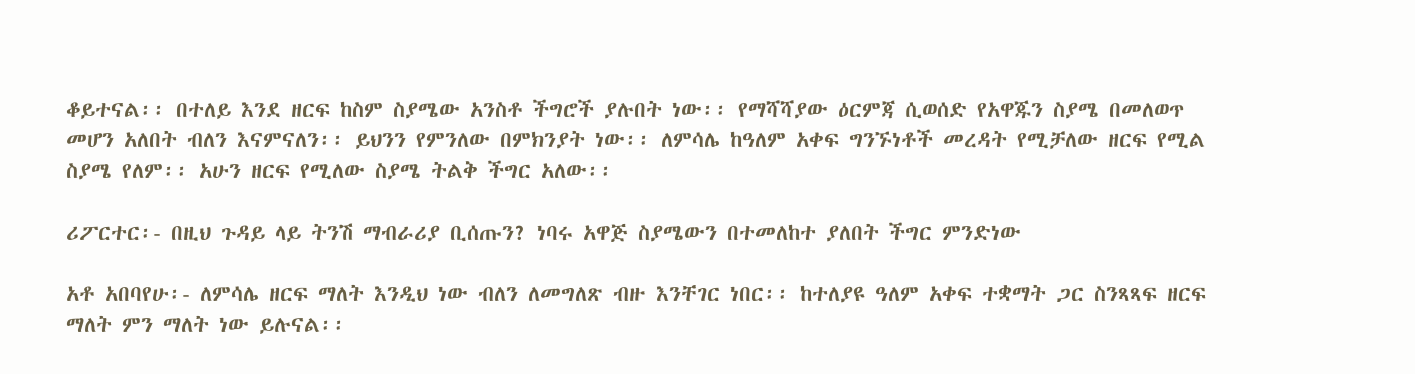ቆይተናል፡፡ በተለይ እንደ ዘርፍ ከስም ስያሜው አንስቶ ችግሮች ያሉበት ነው፡፡ የማሻሻያው ዕርምጃ ሲወሰድ የአዋጁን ስያሜ በመለወጥ መሆን አለበት ብለን እናምናለን፡፡ ይህንን የምንለው በምክንያት ነው፡፡ ለምሳሌ ከዓለም አቀፍ ግንኙነቶች መረዳት የሚቻለው ዘርፍ የሚል ስያሜ የለም፡፡ አሁን ዘርፍ የሚለው ስያሜ ትልቅ ችግር አለው፡፡

ሪፖርተር፡- በዚህ ጉዳይ ላይ ትንሽ ማብራሪያ ቢሰጡን? ነባሩ አዋጅ ስያሜውን በተመለከተ ያለበት ችግር ምንድነው

አቶ አበባየሁ፡- ለምሳሌ ዘርፍ ማለት እንዲህ ነው ብለን ለመግለጽ ብዙ እንቸገር ነበር፡፡ ከተለያዩ ዓለም አቀፍ ተቋማት ጋር ስንጻጻፍ ዘርፍ ማለት ምን ማለት ነው ይሉናል፡፡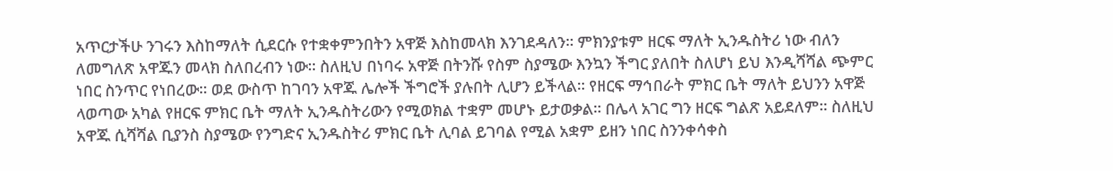አጥርታችሁ ንገሩን እስከማለት ሲደርሱ የተቋቀምንበትን አዋጅ እስከመላክ እንገደዳለን፡፡ ምክንያቱም ዘርፍ ማለት ኢንዱስትሪ ነው ብለን ለመግለጽ አዋጁን መላክ ስለበረብን ነው፡፡ ስለዚህ በነባሩ አዋጅ በትንሹ የስም ስያሜው እንኳን ችግር ያለበት ስለሆነ ይህ እንዲሻሻል ጭምር ነበር ስንጥር የነበረው፡፡ ወደ ውስጥ ከገባን አዋጁ ሌሎች ችግሮች ያሉበት ሊሆን ይችላል፡፡ የዘርፍ ማኅበራት ምክር ቤት ማለት ይህንን አዋጅ ላወጣው አካል የዘርፍ ምክር ቤት ማለት ኢንዱስትሪውን የሚወክል ተቋም መሆኑ ይታወቃል፡፡ በሌላ አገር ግን ዘርፍ ግልጽ አይደለም፡፡ ስለዚህ አዋጁ ሲሻሻል ቢያንስ ስያሜው የንግድና ኢንዱስትሪ ምክር ቤት ሊባል ይገባል የሚል አቋም ይዘን ነበር ስንንቀሳቀስ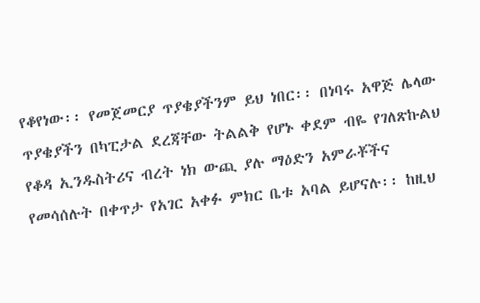የቆየነው፡፡ የመጀመርያ ጥያቄያችንም ይህ ነበር፡፡ በነባሩ አዋጅ ሌላው ጥያቄያችን በካፒታል ደረጃቸው ትልልቅ የሆኑ ቀደም ብዬ የገለጽኩልህ የቆዳ ኢንዱስትሪና ብረት ነክ ውጪ ያሉ ማዕድን አምራቾችና የመሳሰሉት በቀጥታ የአገር አቀፉ ምክር ቤቱ አባል ይሆናሉ፡፡ ከዚህ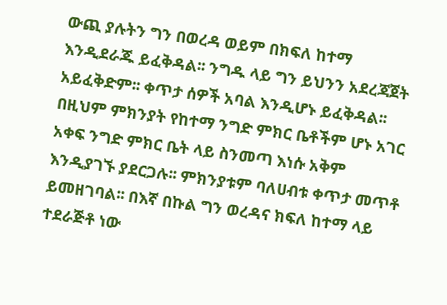ውጪ ያሉትን ግን በወረዳ ወይም በክፍለ ከተማ እንዲደራጁ ይፈቅዳል፡፡ ንግዱ ላይ ግን ይህንን አደረጃጀት አይፈቅድም፡፡ ቀጥታ ሰዎች አባል እንዲሆኑ ይፈቅዳል፡፡ በዚህም ምክንያት የከተማ ንግድ ምክር ቤቶችም ሆኑ አገር አቀፍ ንግድ ምክር ቤት ላይ ስንመጣ እነሱ አቅም እንዲያገኙ ያደርጋሉ፡፡ ምክንያቱም ባለሀብቱ ቀጥታ መጥቶ ይመዘገባል፡፡ በእኛ በኩል ግን ወረዳና ክፍለ ከተማ ላይ ተደራጅቶ ነው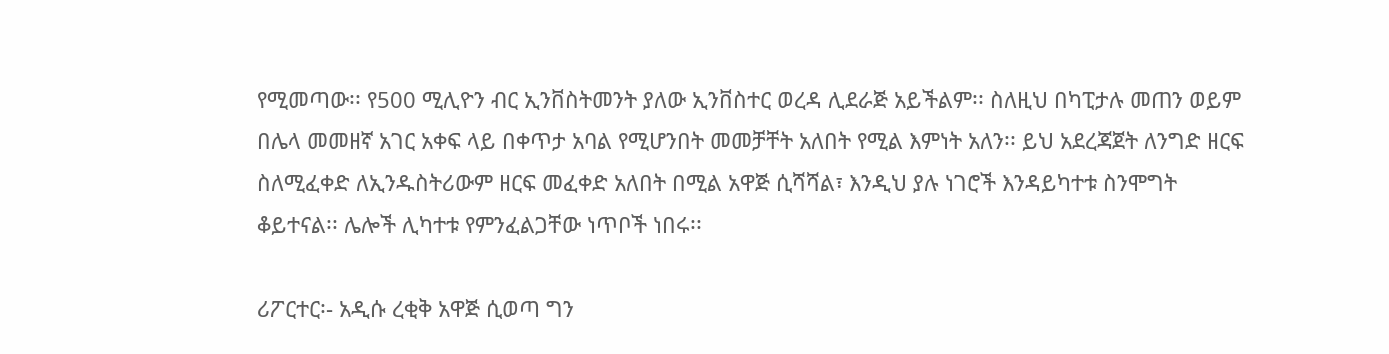የሚመጣው፡፡ የ500 ሚሊዮን ብር ኢንቨስትመንት ያለው ኢንቨስተር ወረዳ ሊደራጅ አይችልም፡፡ ስለዚህ በካፒታሉ መጠን ወይም በሌላ መመዘኛ አገር አቀፍ ላይ በቀጥታ አባል የሚሆንበት መመቻቸት አለበት የሚል እምነት አለን፡፡ ይህ አደረጃጀት ለንግድ ዘርፍ ስለሚፈቀድ ለኢንዱስትሪውም ዘርፍ መፈቀድ አለበት በሚል አዋጅ ሲሻሻል፣ እንዲህ ያሉ ነገሮች እንዳይካተቱ ስንሞግት ቆይተናል፡፡ ሌሎች ሊካተቱ የምንፈልጋቸው ነጥቦች ነበሩ፡፡

ሪፖርተር፡- አዲሱ ረቂቅ አዋጅ ሲወጣ ግን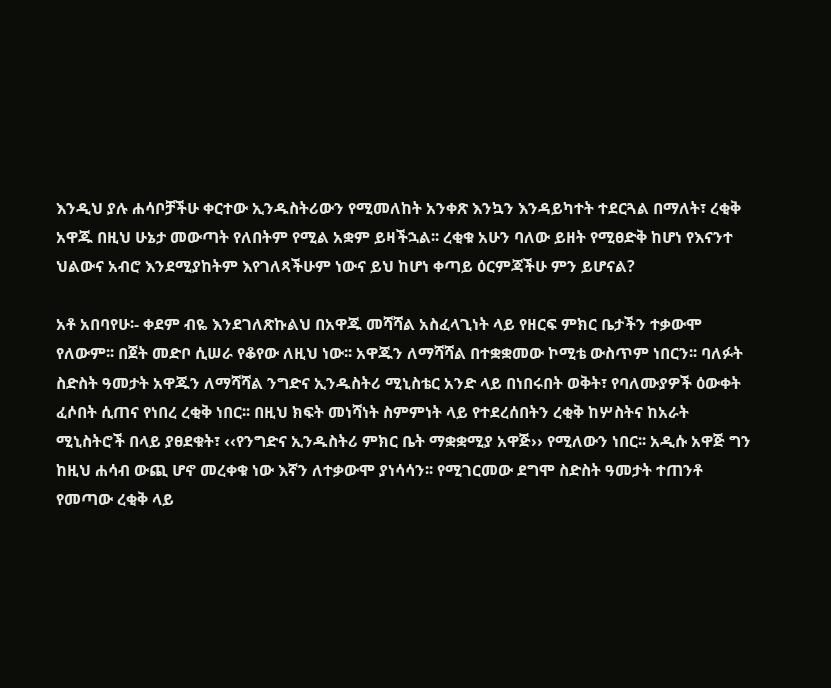እንዲህ ያሉ ሐሳቦቻችሁ ቀርተው ኢንዱስትሪውን የሚመለከት አንቀጽ እንኳን እንዳይካተት ተደርጓል በማለት፣ ረቂቅ አዋጁ በዚህ ሁኔታ መውጣት የለበትም የሚል አቋም ይዛችኋል፡፡ ረቂቁ አሁን ባለው ይዘት የሚፀድቅ ከሆነ የእናንተ ህልውና አብሮ እንደሚያከትም እየገለጻችሁም ነውና ይህ ከሆነ ቀጣይ ዕርምጃችሁ ምን ይሆናል?

አቶ አበባየሁ፡- ቀደም ብዬ እንደገለጽኩልህ በአዋጁ መሻሻል አስፈላጊነት ላይ የዘርፍ ምክር ቤታችን ተቃውሞ የለውም፡፡ በጀት መድቦ ሲሠራ የቆየው ለዚህ ነው፡፡ አዋጁን ለማሻሻል በተቋቋመው ኮሚቴ ውስጥም ነበርን፡፡ ባለፉት ስድስት ዓመታት አዋጁን ለማሻሻል ንግድና ኢንዱስትሪ ሚኒስቴር አንድ ላይ በነበሩበት ወቅት፣ የባለሙያዎች ዕውቀት ፈሶበት ሲጠና የነበረ ረቂቅ ነበር፡፡ በዚህ ክፍት መነሻነት ስምምነት ላይ የተደረሰበትን ረቂቅ ከሦስትና ከአራት ሚኒስትሮች በላይ ያፀደቁት፣ ‹‹የንግድና ኢንዱስትሪ ምክር ቤት ማቋቋሚያ አዋጅ›› የሚለውን ነበር፡፡ አዲሱ አዋጅ ግን ከዚህ ሐሳብ ውጪ ሆኖ መረቀቁ ነው እኛን ለተቃውሞ ያነሳሳን፡፡ የሚገርመው ደግሞ ስድስት ዓመታት ተጠንቶ የመጣው ረቂቅ ላይ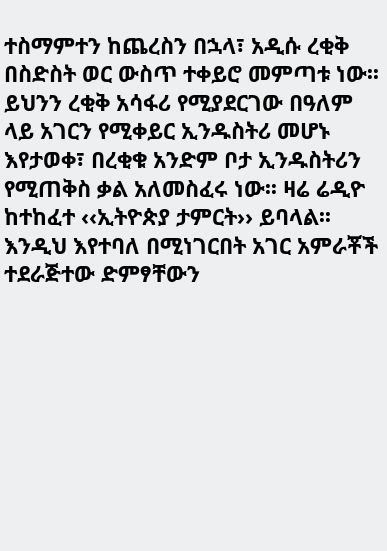ተስማምተን ከጨረስን በኋላ፣ አዲሱ ረቂቅ በስድስት ወር ውስጥ ተቀይሮ መምጣቱ ነው፡፡ ይህንን ረቂቅ አሳፋሪ የሚያደርገው በዓለም ላይ አገርን የሚቀይር ኢንዱስትሪ መሆኑ እየታወቀ፣ በረቂቁ አንድም ቦታ ኢንዱስትሪን የሚጠቅስ ቃል አለመስፈሩ ነው፡፡ ዛሬ ሬዲዮ ከተከፈተ ‹‹ኢትዮጵያ ታምርት›› ይባላል፡፡ እንዲህ እየተባለ በሚነገርበት አገር አምራቾች ተደራጅተው ድምፃቸውን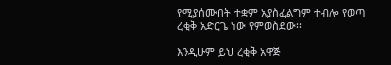የሚያሰሙበት ተቋም አያስፈልግም ተብሎ የወጣ ረቂቅ አድርጌ ነው የምወስደው፡፡

እንዲሁም ይህ ረቂቅ አዋጅ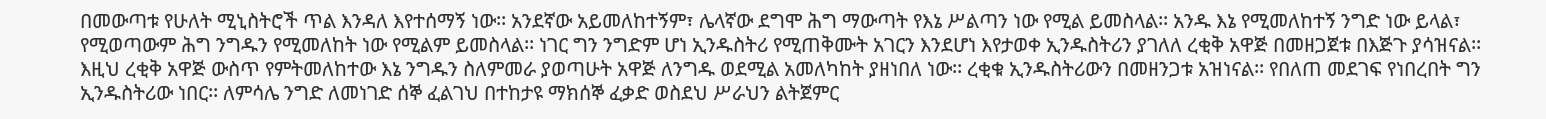በመውጣቱ የሁለት ሚኒስትሮች ጥል እንዳለ እየተሰማኝ ነው፡፡ አንደኛው አይመለከተኝም፣ ሌላኛው ደግሞ ሕግ ማውጣት የእኔ ሥልጣን ነው የሚል ይመስላል፡፡ አንዱ እኔ የሚመለከተኝ ንግድ ነው ይላል፣ የሚወጣውም ሕግ ንግዱን የሚመለከት ነው የሚልም ይመስላል፡፡ ነገር ግን ንግድም ሆነ ኢንዱስትሪ የሚጠቅሙት አገርን እንደሆነ እየታወቀ ኢንዱስትሪን ያገለለ ረቂቅ አዋጅ በመዘጋጀቱ በእጅጉ ያሳዝናል፡፡ እዚህ ረቂቅ አዋጅ ውስጥ የምትመለከተው እኔ ንግዱን ስለምመራ ያወጣሁት አዋጅ ለንግዱ ወደሚል አመለካከት ያዘነበለ ነው፡፡ ረቂቁ ኢንዱስትሪውን በመዘንጋቱ አዝነናል፡፡ የበለጠ መደገፍ የነበረበት ግን ኢንዱስትሪው ነበር፡፡ ለምሳሌ ንግድ ለመነገድ ሰኞ ፈልገህ በተከታዩ ማክሰኞ ፈቃድ ወስደህ ሥራህን ልትጀምር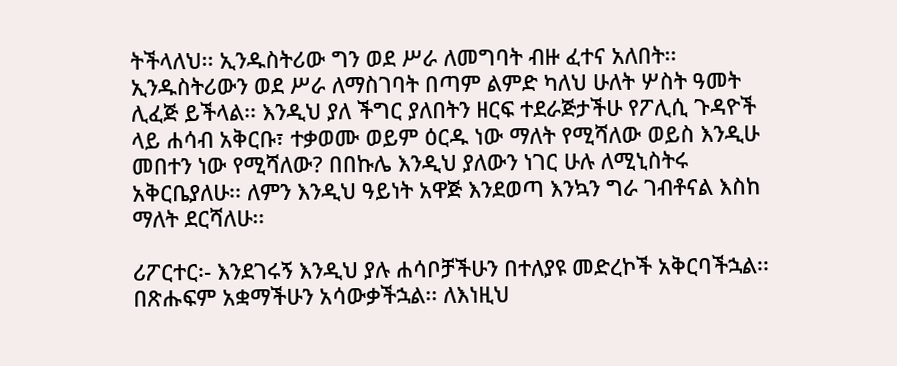ትችላለህ፡፡ ኢንዱስትሪው ግን ወደ ሥራ ለመግባት ብዙ ፈተና አለበት፡፡ ኢንዱስትሪውን ወደ ሥራ ለማስገባት በጣም ልምድ ካለህ ሁለት ሦስት ዓመት ሊፈጅ ይችላል፡፡ እንዲህ ያለ ችግር ያለበትን ዘርፍ ተደራጅታችሁ የፖሊሲ ጉዳዮች ላይ ሐሳብ አቅርቡ፣ ተቃወሙ ወይም ዕርዱ ነው ማለት የሚሻለው ወይስ እንዲሁ መበተን ነው የሚሻለው? በበኩሌ እንዲህ ያለውን ነገር ሁሉ ለሚኒስትሩ አቅርቤያለሁ፡፡ ለምን እንዲህ ዓይነት አዋጅ እንደወጣ እንኳን ግራ ገብቶናል እስከ ማለት ደርሻለሁ፡፡

ሪፖርተር፡- እንደገሩኝ እንዲህ ያሉ ሐሳቦቻችሁን በተለያዩ መድረኮች አቅርባችኋል፡፡ በጽሑፍም አቋማችሁን አሳውቃችኋል፡፡ ለእነዚህ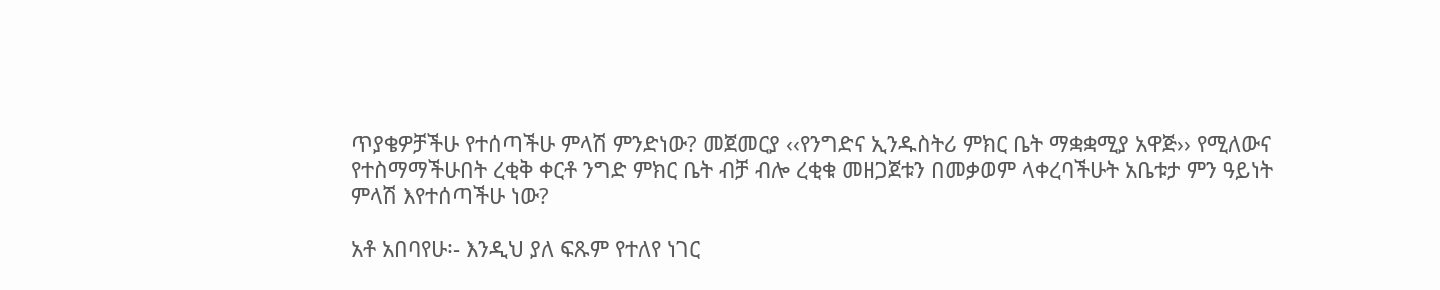ጥያቄዎቻችሁ የተሰጣችሁ ምላሽ ምንድነው? መጀመርያ ‹‹የንግድና ኢንዱስትሪ ምክር ቤት ማቋቋሚያ አዋጅ›› የሚለውና የተስማማችሁበት ረቂቅ ቀርቶ ንግድ ምክር ቤት ብቻ ብሎ ረቂቁ መዘጋጀቱን በመቃወም ላቀረባችሁት አቤቱታ ምን ዓይነት ምላሽ እየተሰጣችሁ ነው?

አቶ አበባየሁ፡- እንዲህ ያለ ፍጹም የተለየ ነገር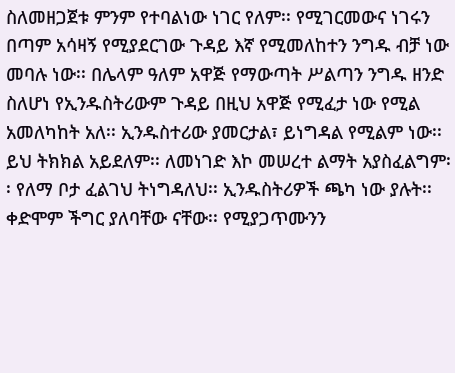ስለመዘጋጀቱ ምንም የተባልነው ነገር የለም፡፡ የሚገርመውና ነገሩን በጣም አሳዛኝ የሚያደርገው ጉዳይ እኛ የሚመለከተን ንግዱ ብቻ ነው መባሉ ነው፡፡ በሌላም ዓለም አዋጅ የማውጣት ሥልጣን ንግዱ ዘንድ ስለሆነ የኢንዱስትሪውም ጉዳይ በዚህ አዋጅ የሚፈታ ነው የሚል አመለካከት አለ፡፡ ኢንዱስተሪው ያመርታል፣ ይነግዳል የሚልም ነው፡፡ ይህ ትክክል አይደለም፡፡ ለመነገድ እኮ መሠረተ ልማት አያስፈልግም፡፡ የለማ ቦታ ፈልገህ ትነግዳለህ፡፡ ኢንዱስትሪዎች ጫካ ነው ያሉት፡፡ ቀድሞም ችግር ያለባቸው ናቸው፡፡ የሚያጋጥሙንን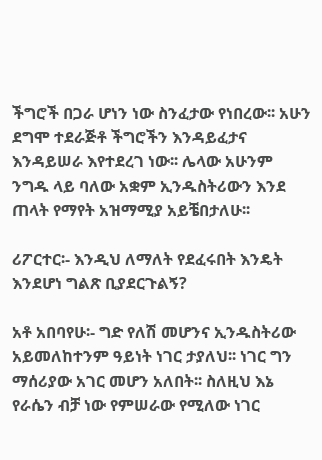ችግሮች በጋራ ሆነን ነው ስንፈታው የነበረው፡፡ አሁን ደግሞ ተደራጅቶ ችግሮችን እንዳይፈታና እንዳይሠራ እየተደረገ ነው፡፡ ሌላው አሁንም ንግዱ ላይ ባለው አቋም ኢንዱስትሪውን እንደ ጠላት የማየት አዝማሚያ አይቼበታለሁ፡፡

ሪፖርተር፡- እንዲህ ለማለት የደፈሩበት እንዴት እንደሆነ ግልጽ ቢያደርጉልኝ?

አቶ አበባየሁ፡- ግድ የለሽ መሆንና ኢንዱስትሪው አይመለከተንም ዓይነት ነገር ታያለህ፡፡ ነገር ግን ማሰሪያው አገር መሆን አለበት፡፡ ስለዚህ እኔ የራሴን ብቻ ነው የምሠራው የሚለው ነገር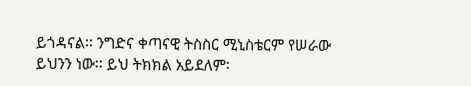ይጎዳናል፡፡ ንግድና ቀጣናዊ ትስስር ሚኒስቴርም የሠራው ይህንን ነው፡፡ ይህ ትክክል አይደለም፡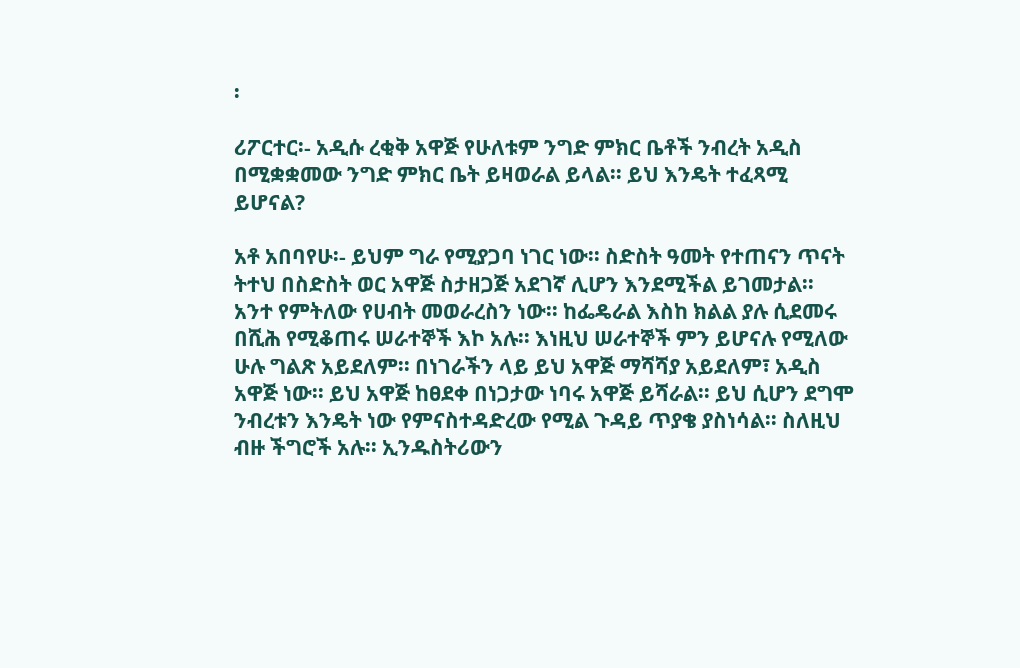፡

ሪፖርተር፡- አዲሱ ረቂቅ አዋጅ የሁለቱም ንግድ ምክር ቤቶች ንብረት አዲስ በሚቋቋመው ንግድ ምክር ቤት ይዛወራል ይላል፡፡ ይህ እንዴት ተፈጻሚ ይሆናል?

አቶ አበባየሁ፡- ይህም ግራ የሚያጋባ ነገር ነው፡፡ ስድስት ዓመት የተጠናን ጥናት ትተህ በስድስት ወር አዋጅ ስታዘጋጅ አደገኛ ሊሆን እንደሚችል ይገመታል፡፡ አንተ የምትለው የሀብት መወራረስን ነው፡፡ ከፌዴራል እስከ ክልል ያሉ ሲደመሩ በሺሕ የሚቆጠሩ ሠራተኞች እኮ አሉ፡፡ እነዚህ ሠራተኞች ምን ይሆናሉ የሚለው ሁሉ ግልጽ አይደለም፡፡ በነገራችን ላይ ይህ አዋጅ ማሻሻያ አይደለም፣ አዲስ አዋጅ ነው፡፡ ይህ አዋጅ ከፀደቀ በነጋታው ነባሩ አዋጅ ይሻራል፡፡ ይህ ሲሆን ደግሞ ንብረቱን እንዴት ነው የምናስተዳድረው የሚል ጉዳይ ጥያቄ ያስነሳል፡፡ ስለዚህ ብዙ ችግሮች አሉ፡፡ ኢንዱስትሪውን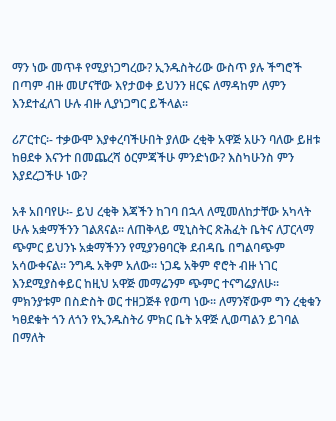ማን ነው መጥቶ የሚያነጋግረው? ኢንዱስትሪው ውስጥ ያሉ ችግሮች በጣም ብዙ መሆናቸው እየታወቀ ይህንን ዘርፍ ለማዳከም ለምን እንደተፈለገ ሁሉ ብዙ ሊያነጋግር ይችላል፡፡

ሪፖርተር፡- ተቃውሞ እያቀረባችሁበት ያለው ረቂቅ አዋጅ አሁን ባለው ይዘቱ ከፀደቀ እናንተ በመጨረሻ ዕርምጃችሁ ምንድነው? እስካሁንስ ምን እያደረጋችሁ ነው?

አቶ አበባየሁ፡- ይህ ረቂቅ እጃችን ከገባ በኋላ ለሚመለከታቸው አካላት ሁሉ አቋማችንን ገልጸናል፡፡ ለጠቅላይ ሚኒስትር ጽሕፈት ቤትና ለፓርላማ ጭምር ይህንኑ አቋማችንን የሚያንፀባርቅ ደብዳቤ በግልባጭም አሳውቀናል፡፡ ንግዱ አቅም አለው፡፡ ነጋዴ አቅም ኖሮት ብዙ ነገር እንደሚያስቀይር ከዚህ አዋጅ መማሬንም ጭምር ተናግሬያለሁ፡፡ ምክንያቱም በስድስት ወር ተዘጋጅቶ የወጣ ነው፡፡ ለማንኛውም ግን ረቂቁን ካፀደቁት ጎን ለጎን የኢንዱስትሪ ምክር ቤት አዋጅ ሊወጣልን ይገባል በማለት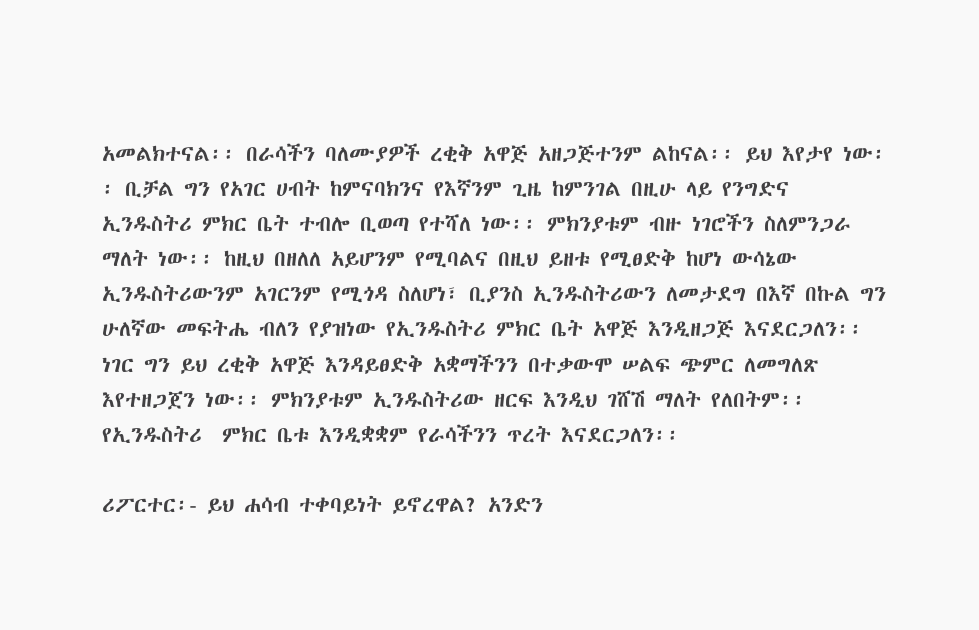አመልክተናል፡፡ በራሳችን ባለሙያዎች ረቂቅ አዋጅ አዘጋጅተንም ልከናል፡፡ ይህ እየታየ ነው፡፡ ቢቻል ግን የአገር ሀብት ከምናባክንና የእኛንም ጊዜ ከምንገል በዚሁ ላይ የንግድና ኢንዱስትሪ ምክር ቤት ተብሎ ቢወጣ የተሻለ ነው፡፡ ምክንያቱም ብዙ ነገሮችን ስለምንጋራ ማለት ነው፡፡ ከዚህ በዘለለ አይሆንም የሚባልና በዚህ ይዘቱ የሚፀድቅ ከሆነ ውሳኔው ኢንዱስትሪውንም አገርንም የሚጎዳ ስለሆነ፣ ቢያንስ ኢንዱስትሪውን ለመታደግ በእኛ በኩል ግን ሁለኛው መፍትሔ ብለን የያዝነው የኢንዱስትሪ ምክር ቤት አዋጅ እንዲዘጋጅ እናደርጋለን፡፡ ነገር ግን ይህ ረቂቅ አዋጅ እንዳይፀድቅ አቋማችንን በተቃውሞ ሠልፍ ጭምር ለመግለጽ እየተዘጋጀን ነው፡፡ ምክንያቱም ኢንዱስትሪው ዘርፍ እንዲህ ገሸሽ ማለት የለበትም፡፡ የኢንዱስትሪ  ምክር ቤቱ እንዲቋቋም የራሳችንን ጥረት እናደርጋለን፡፡

ሪፖርተር፡- ይህ ሐሳብ ተቀባይነት ይኖረዋል? አንድን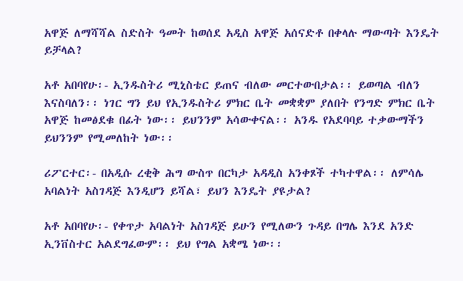አዋጅ ለማሻሻል ስድስት ዓመት ከወሰደ አዲስ አዋጅ አሰናድቶ በቀላሉ ማውጣት እንዴት ይቻላል?

አቶ አበባየሁ፡- ኢንዱስትሪ ሚኒስቴር ይጠና ብለው መርተውበታል፡፡ ይወጣል ብለን እናስባለን፡፡ ነገር ግን ይህ የኢንዱስትሪ ምክር ቤት መቋቋም ያለበት የንግድ ምክር ቤት አዋጅ ከመፅደቁ በፊት ነው፡፡ ይህንንም አሳውቀናል፡፡ አንዱ የአደባባይ ተቃውማችን ይህንንም የሚመለከት ነው፡፡

ሪፖርተር፡- በአዲሱ ረቂቅ ሕግ ውስጥ በርካታ አዳዲስ አንቀጾች ተካተዋል፡፡ ለምሳሌ አባልነት አስገዳጅ እንዲሆን ይሻል፣ ይህን እንዴት ያዩታል?

አቶ አበባየሁ፡- የቀጥታ አባልነት አስገዳጅ ይሁን የሚለውን ጉዳይ በግሌ እንደ አንድ ኢንቨስተር አልደግፈውም፡፡ ይህ የግል አቋሜ ነው፡፡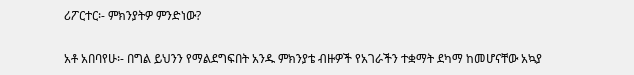ሪፖርተር፡- ምክንያትዎ ምንድነው?

አቶ አበባየሁ፡- በግል ይህንን የማልደግፍበት አንዱ ምክንያቴ ብዙዎች የአገራችን ተቋማት ደካማ ከመሆናቸው አኳያ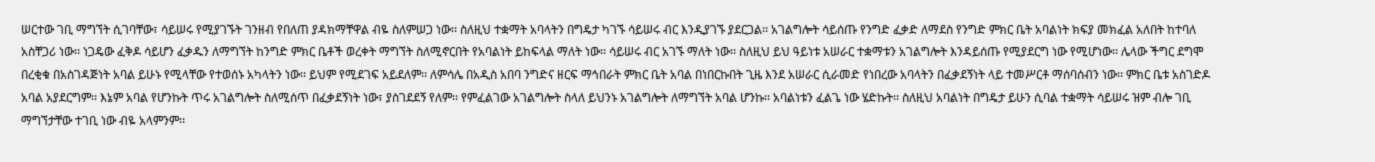ሠርተው ገቢ ማግኘት ሲገባቸው፣ ሳይሠሩ የሚያገኙት ገንዘብ የበለጠ ያዳክማቸዋል ብዬ ስለምሠጋ ነው፡፡ ስለዚህ ተቋማት አባላትን በግዴታ ካገኙ ሳይሠሩ ብር እንዲያገኙ ያደርጋል፡፡ አገልግሎት ሳይሰጡ የንግድ ፈቃድ ለማደስ የንግድ ምክር ቤት አባልነት ክፍያ መክፈል አለበት ከተባለ አስቸጋሪ ነው፡፡ ነጋዴው ፈቅዶ ሳይሆን ፈቃዱን ለማግኘት ከንግድ ምክር ቤቶች ወረቀት ማግኘት ስለሚኖርበት የአባልነት ይከፍላል ማለት ነው፡፡ ሳይሠሩ ብር አገኙ ማለት ነው፡፡ ስለዚህ ይህ ዓይነቱ አሠራር ተቋማቱን አገልግሎት እንዳይሰጡ የሚያደርግ ነው የሚሆነው፡፡ ሌላው ችግር ደግሞ በረቂቁ በአስገዳጅነት አባል ይሁኑ የሚላቸው የተወሰኑ አካላትን ነው፡፡ ይህም የሚደገፍ አይደለም፡፡ ለምሳሌ በአዲስ አበባ ንግድና ዘርፍ ማኅበራት ምክር ቤት አባል በነበርኩበት ጊዜ እንደ አሠራር ሲራመድ የነበረው አባላትን በፈቃደኝነት ላይ ተመሥርቶ ማሰባሰብን ነው፡፡ ምክር ቤቱ አስገድዶ አባል አያደርግም፡፡ እኔም አባል የሆንኩት ጥሩ አገልግሎት ስለሚሰጥ በፈቃደኝነት ነው፣ ያስገደደኝ የለም፡፡ የምፈልገው አገልግሎት ስላለ ይህንኑ አገልግሎት ለማግኘት አባል ሆንኩ፡፡ አባልነቱን ፈልጌ ነው ሄድኩት፡፡ ስለዚህ አባልነት በግዴታ ይሁን ሲባል ተቋማት ሳይሠሩ ዝም ብሎ ገቢ ማግኘታቸው ተገቢ ነው ብዬ አላምንም፡፡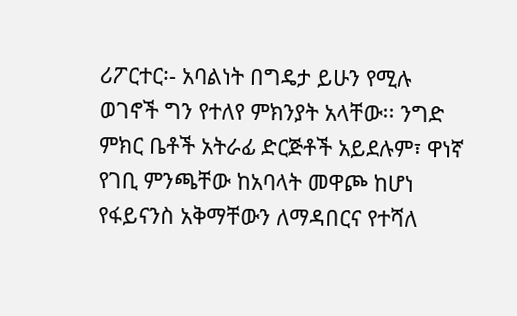ሪፖርተር፡- አባልነት በግዴታ ይሁን የሚሉ ወገኖች ግን የተለየ ምክንያት አላቸው፡፡ ንግድ ምክር ቤቶች አትራፊ ድርጅቶች አይደሉም፣ ዋነኛ የገቢ ምንጫቸው ከአባላት መዋጮ ከሆነ የፋይናንስ አቅማቸውን ለማዳበርና የተሻለ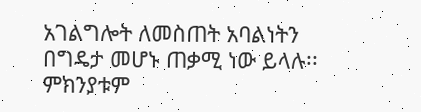አገልግሎት ለመስጠት አባልነትን በግዴታ መሆኑ ጠቃሚ ነው ይላሉ፡፡ ምክንያቱም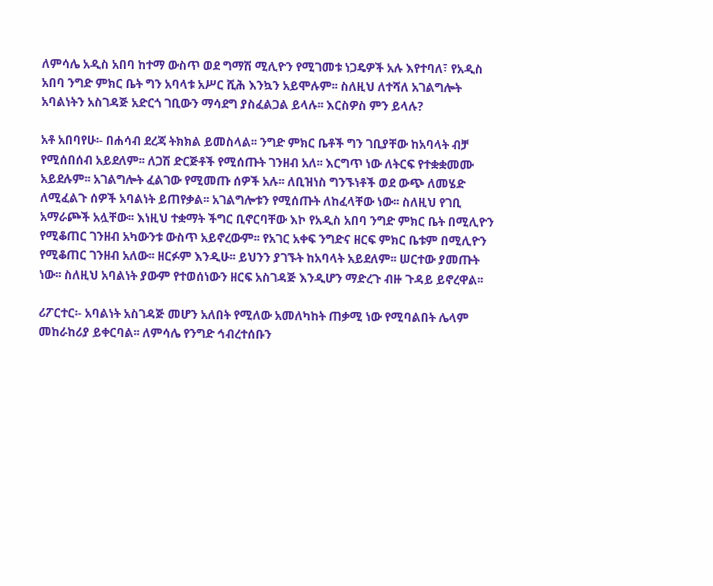ለምሳሌ አዲስ አበባ ከተማ ውስጥ ወደ ግማሽ ሚሊዮን የሚገመቱ ነጋዴዎች አሉ እየተባለ፣ የአዲስ አበባ ንግድ ምክር ቤት ግን አባላቱ አሥር ሺሕ እንኳን አይሞሉም፡፡ ስለዚህ ለተሻለ አገልግሎት አባልነትን አስገዳጅ አድርጎ ገቢውን ማሳደግ ያስፈልጋል ይላሉ፡፡ እርስዎስ ምን ይላሉ?

አቶ አበባየሁ፡- በሐሳብ ደረጃ ትክክል ይመስላል፡፡ ንግድ ምክር ቤቶች ግን ገቢያቸው ከአባላት ብቻ የሚሰበሰብ አይደለም፡፡ ለጋሽ ድርጅቶች የሚሰጡት ገንዘብ አለ፡፡ እርግጥ ነው ለትርፍ የተቋቋመሙ አይደሉም፡፡ አገልግሎት ፈልገው የሚመጡ ሰዎች አሉ፡፡ ለቢዝነስ ግንኙነቶች ወደ ውጭ ለመሄድ ለሚፈልጉ ሰዎች አባልነት ይጠየቃል፡፡ አገልግሎቱን የሚሰጡት ለከፈላቸው ነው፡፡ ስለዚህ የገቢ አማራጮች አሏቸው፡፡ እነዚህ ተቋማት ችግር ቢኖርባቸው እኮ የአዲስ አበባ ንግድ ምክር ቤት በሚሊዮን የሚቆጠር ገንዘብ አካውንቱ ውስጥ አይኖረውም፡፡ የአገር አቀፍ ንግድና ዘርፍ ምክር ቤቱም በሚሊዮን የሚቆጠር ገንዘብ አለው፡፡ ዘርፉም እንዲሁ፡፡ ይህንን ያገኙት ከአባላት አይደለም፡፡ ሠርተው ያመጡት ነው፡፡ ስለዚህ አባልነት ያውም የተወሰነውን ዘርፍ አስገዳጅ እንዲሆን ማድረጉ ብዙ ጉዳይ ይኖረዋል፡፡

ሪፖርተር፡- አባልነት አስገዳጅ መሆን አለበት የሚለው አመለካከት ጠቃሚ ነው የሚባልበት ሌላም መከራከሪያ ይቀርባል፡፡ ለምሳሌ የንግድ ኅብረተሰቡን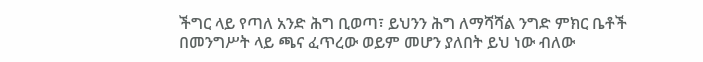ችግር ላይ የጣለ አንድ ሕግ ቢወጣ፣ ይህንን ሕግ ለማሻሻል ንግድ ምክር ቤቶች በመንግሥት ላይ ጫና ፈጥረው ወይም መሆን ያለበት ይህ ነው ብለው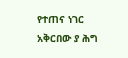የተጠና ነገር አቅርበው ያ ሕግ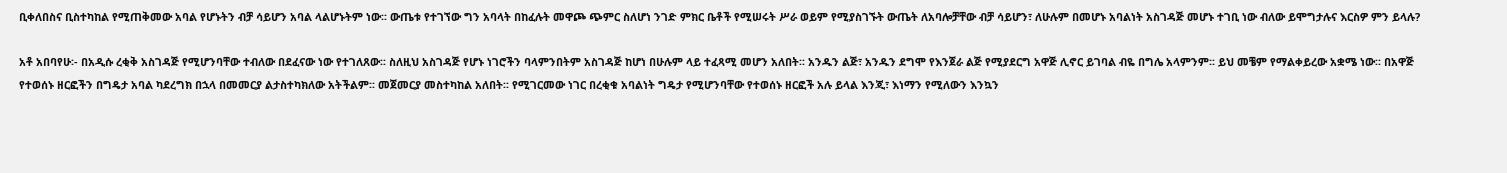ቢቀለበስና ቢስተካከል የሚጠቅመው አባል የሆኑትን ብቻ ሳይሆን አባል ላልሆኑትም ነው፡፡ ውጤቱ የተገኘው ግን አባላት በከፈሉት መዋጮ ጭምር ስለሆነ ንገድ ምክር ቤቶች የሚሠሩት ሥራ ወይም የሚያስገኙት ውጤት ለአባሎቻቸው ብቻ ሳይሆን፣ ለሁሉም በመሆኑ አባልነት አስገዳጅ መሆኑ ተገቢ ነው ብለው ይሞግታሉና እርስዎ ምን ይላሉ?

አቶ አበባየሁ፡- በአዲሱ ረቂቅ አስገዳጅ የሚሆንባቸው ተብለው በደፈናው ነው የተገለጸው፡፡ ስለዚህ አስገዳጅ የሆኑ ነገሮችን ባላምንበትም አስገዳጅ ከሆነ በሁሉም ላይ ተፈጻሚ መሆን አለበት፡፡ አንዱን ልጅ፣ አንዱን ደግሞ የእንጀራ ልጅ የሚያደርግ አዋጅ ሊኖር ይገባል ብዬ በግሌ አላምንም፡፡ ይህ መቼም የማልቀይረው አቋሜ ነው፡፡ በአዋጅ የተወሰኑ ዘርፎችን በግዴታ አባል ካደረግክ በኋላ በመመርያ ልታስተካክለው አትችልም፡፡ መጀመርያ መስተካከል አለበት፡፡ የሚገርመው ነገር በረቂቁ አባልነት ግዴታ የሚሆንባቸው የተወሰኑ ዘርፎች አሉ ይላል እንጂ፣ እነማን የሚለውን እንኳን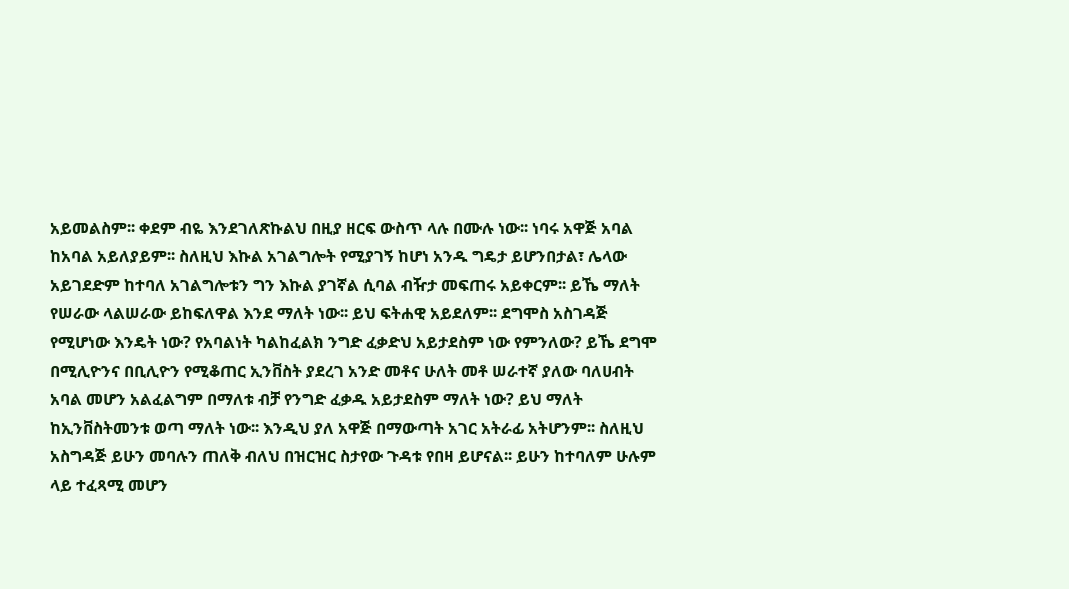አይመልስም፡፡ ቀደም ብዬ እንደገለጽኩልህ በዚያ ዘርፍ ውስጥ ላሉ በሙሉ ነው፡፡ ነባሩ አዋጅ አባል ከአባል አይለያይም፡፡ ስለዚህ እኩል አገልግሎት የሚያገኝ ከሆነ አንዱ ግዴታ ይሆንበታል፣ ሌላው አይገደድም ከተባለ አገልግሎቱን ግን እኩል ያገኛል ሲባል ብዥታ መፍጠሩ አይቀርም፡፡ ይኼ ማለት የሠራው ላልሠራው ይከፍለዋል እንደ ማለት ነው፡፡ ይህ ፍትሐዊ አይደለም፡፡ ደግሞስ አስገዳጅ የሚሆነው እንዴት ነው? የአባልነት ካልከፈልክ ንግድ ፈቃድህ አይታደስም ነው የምንለው? ይኼ ደግሞ በሚሊዮንና በቢሊዮን የሚቆጠር ኢንቨስት ያደረገ አንድ መቶና ሁለት መቶ ሠራተኛ ያለው ባለሀብት አባል መሆን አልፈልግም በማለቱ ብቻ የንግድ ፈቃዱ አይታደስም ማለት ነው? ይህ ማለት ከኢንቨስትመንቱ ወጣ ማለት ነው፡፡ እንዲህ ያለ አዋጅ በማውጣት አገር አትራፊ አትሆንም፡፡ ስለዚህ አስግዳጅ ይሁን መባሉን ጠለቅ ብለህ በዝርዝር ስታየው ጉዳቱ የበዛ ይሆናል፡፡ ይሁን ከተባለም ሁሉም ላይ ተፈጻሚ መሆን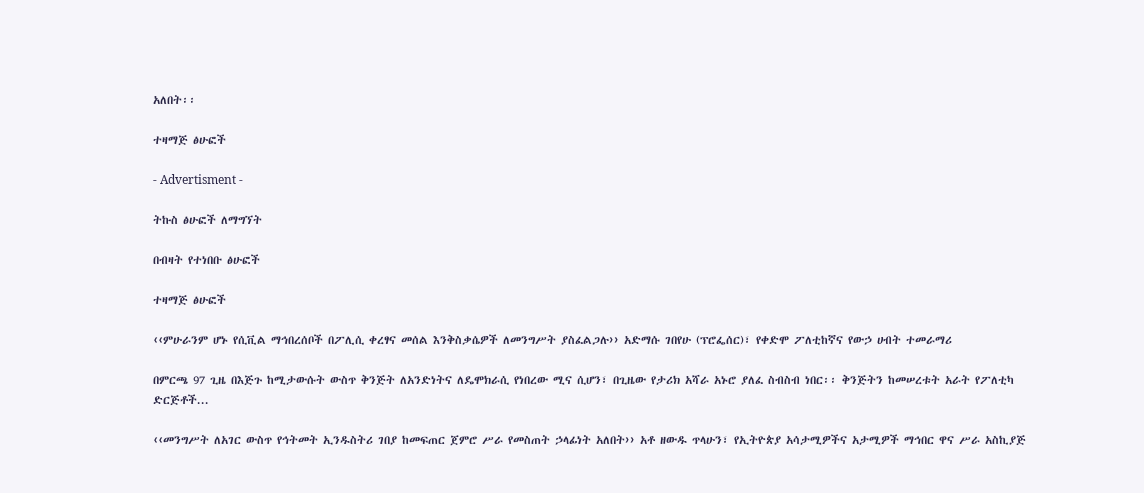አለበት፡፡

ተዛማጅ ፅሁፎች

- Advertisment -

ትኩስ ፅሁፎች ለማግኘት

በብዛት የተነበቡ ፅሁፎች

ተዛማጅ ፅሁፎች

‹‹ምሁራንም ሆኑ የሲቪል ማኅበረሰቦች በፖሊሲ ቀረፃና መሰል እንቅስቃሴዎች ለመንግሥት ያስፈልጋሉ›› አድማሱ ገበየሁ (ፕሮፌሰር)፣ የቀድሞ ፖለቲከኛና የውኃ ሀብት ተመራማሪ

በምርጫ 97 ጊዜ በእጅጉ ከሚታውሱት ውስጥ ቅንጅት ለአንድነትና ለዴሞክራሲ የነበረው ሚና ሲሆን፣ በጊዜው የታሪክ አሻራ አኑሮ ያለፈ ስብስብ ነበር፡፡ ቅንጅትን ከመሠረቱት አራት የፖለቲካ ድርጅቶች...

‹‹መንግሥት ለአገር ውስጥ የኅትመት ኢንዱስትሪ ገበያ ከመፍጠር ጀምሮ ሥራ የመስጠት ኃላፊነት አለበት›› አቶ ዘውዱ ጥላሁን፣ የኢትዮጵያ አሳታሚዎችና አታሚዎች ማኅበር ዋና ሥራ አስኪያጅ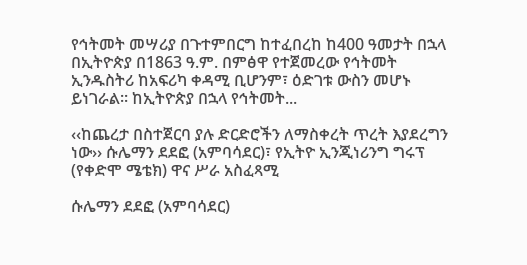የኅትመት መሣሪያ በጉተምበርግ ከተፈበረከ ከ400 ዓመታት በኋላ በኢትዮጵያ በ1863 ዓ.ም. በምፅዋ የተጀመረው የኅትመት ኢንዱስትሪ ከአፍሪካ ቀዳሚ ቢሆንም፣ ዕድገቱ ውስን መሆኑ ይነገራል፡፡ ከኢትዮጵያ በኋላ የኅትመት...

‹‹ከጨረታ በስተጀርባ ያሉ ድርድሮችን ለማስቀረት ጥረት እያደረግን ነው›› ሱሌማን ደደፎ (አምባሳደር)፣ የኢትዮ ኢንጂነሪንግ ግሩፕ (የቀድሞ ሜቴክ) ዋና ሥራ አስፈጻሚ

ሱሌማን ደደፎ (አምባሳደር)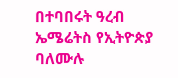በተባበሩት ዓረብ ኤሜሬትስ የኢትዮጵያ ባለሙሉ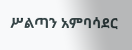ሥልጣን አምባሳደር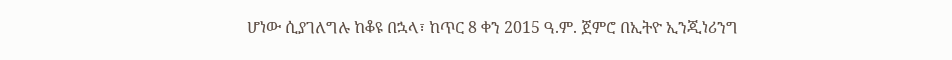ሆነው ሲያገለግሉ ከቆዩ በኋላ፣ ከጥር 8 ቀን 2015 ዓ.ም. ጀምሮ በኢትዮ ኢንጂነሪንግ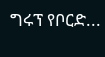ግሩፕ የቦርድ...